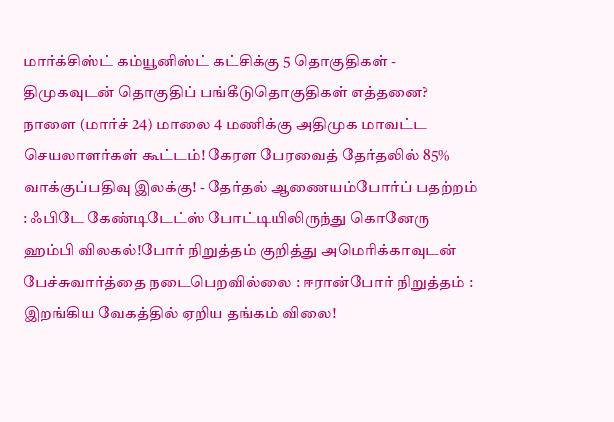மார்க்சிஸ்ட் கம்யூனிஸ்ட் கட்சிக்கு 5 தொகுதிகள் - திமுகவுடன் தொகுதிப் பங்கீடுதொகுதிகள் எத்தனை? நாளை (மார்ச் 24) மாலை 4 மணிக்கு அதிமுக மாவட்ட செயலாளர்கள் கூட்டம்! கேரள பேரவைத் தேர்தலில் 85% வாக்குப்பதிவு இலக்கு! - தேர்தல் ஆணையம்போர்ப் பதற்றம் : ஃபிடே கேண்டிடேட்ஸ் போட்டியிலிருந்து கொனேரு ஹம்பி விலகல்!போர் நிறுத்தம் குறித்து அமெரிக்காவுடன் பேச்சுவார்த்தை நடைபெறவில்லை : ஈரான்போர் நிறுத்தம் : இறங்கிய வேகத்தில் ஏறிய தங்கம் விலை!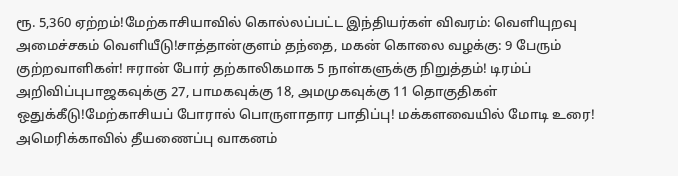ரூ. 5,360 ஏற்றம்!மேற்காசியாவில் கொல்லப்பட்ட இந்தியர்கள் விவரம்: வெளியுறவு அமைச்சகம் வெளியீடு!சாத்தான்குளம் தந்தை, மகன் கொலை வழக்கு: 9 பேரும் குற்றவாளிகள்! ஈரான் போர் தற்காலிகமாக 5 நாள்களுக்கு நிறுத்தம்! டிரம்ப் அறிவிப்புபாஜகவுக்கு 27, பாமகவுக்கு 18, அமமுகவுக்கு 11 தொகுதிகள் ஒதுக்கீடு!மேற்காசியப் போரால் பொருளாதார பாதிப்பு! மக்களவையில் மோடி உரை! அமெரிக்காவில் தீயணைப்பு வாகனம்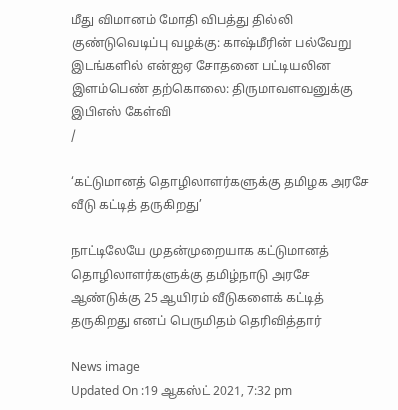மீது விமானம் மோதி விபத்து தில்லி குண்டுவெடிப்பு வழக்கு: காஷ்மீரின் பல்வேறு இடங்களில் என்ஐஏ சோதனை பட்டியலின இளம்பெண் தற்கொலை: திருமாவளவனுக்கு இபிஎஸ் கேள்வி
/

‘கட்டுமானத் தொழிலாளர்களுக்கு தமிழக அரசே வீடு கட்டித் தருகிறது’

நாட்டிலேயே முதன்முறையாக கட்டுமானத் தொழிலாளர்களுக்கு தமிழ்நாடு அரசே ஆண்டுக்கு 25 ஆயிரம் வீடுகளைக் கட்டித் தருகிறது எனப் பெருமிதம் தெரிவித்தார்

News image
Updated On :19 ஆகஸ்ட் 2021, 7:32 pm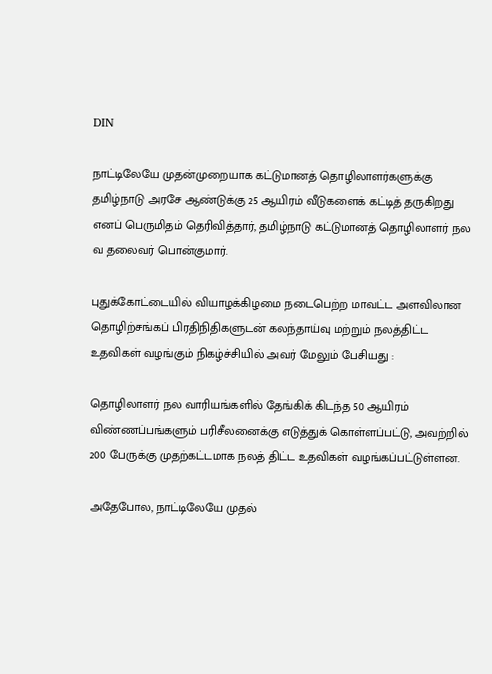DIN

நாட்டிலேயே முதன்முறையாக கட்டுமானத் தொழிலாளர்களுக்கு தமிழ்நாடு அரசே ஆண்டுக்கு 25 ஆயிரம் வீடுகளைக் கட்டித் தருகிறது எனப் பெருமிதம் தெரிவித்தார், தமிழ்நாடு கட்டுமானத் தொழிலாளர் நல வ தலைவர் பொன்குமார்.

புதுக்கோட்டையில் வியாழக்கிழமை நடைபெற்ற மாவட்ட அளவிலான தொழிற்சங்கப் பிரதிநிதிகளுடன் கலந்தாய்வு மற்றும் நலத்திட்ட உதவிகள் வழங்கும் நிகழ்ச்சியில் அவர் மேலும் பேசியது :

தொழிலாளர் நல வாரியங்களில் தேங்கிக் கிடந்த 50 ஆயிரம் விண்ணப்பங்களும் பரிசீலனைக்கு எடுத்துக் கொள்ளப்பட்டு, அவற்றில் 200 பேருக்கு முதற்கட்டமாக நலத் திட்ட உதவிகள் வழங்கப்பட்டுள்ளன.

அதேபோல, நாட்டிலேயே முதல்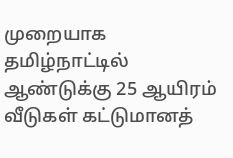முறையாக தமிழ்நாட்டில் ஆண்டுக்கு 25 ஆயிரம் வீடுகள் கட்டுமானத்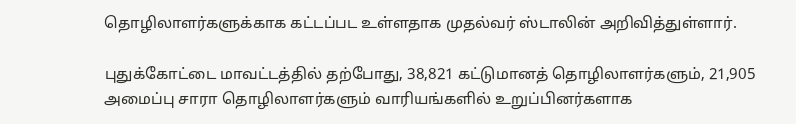தொழிலாளர்களுக்காக கட்டப்பட உள்ளதாக முதல்வர் ஸ்டாலின் அறிவித்துள்ளார்.

புதுக்கோட்டை மாவட்டத்தில் தற்போது, 38,821 கட்டுமானத் தொழிலாளர்களும், 21,905 அமைப்பு சாரா தொழிலாளர்களும் வாரியங்களில் உறுப்பினர்களாக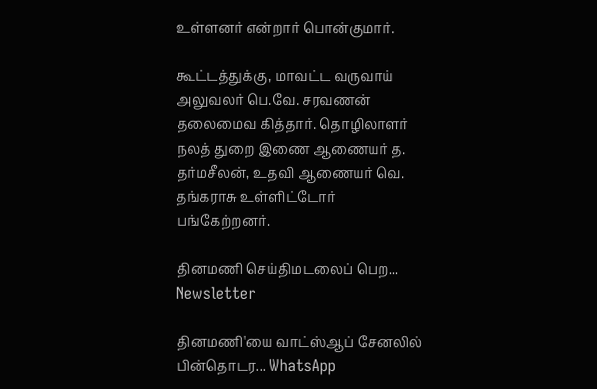உள்ளனர் என்றார் பொன்குமார்.

கூட்டத்துக்கு, மாவட்ட வருவாய் அலுவலர் பெ.வே. சரவணன் தலைமைவ கித்தார். தொழிலாளர் நலத் துறை இணை ஆணையர் த. தர்மசீலன், உதவி ஆணையர் வெ. தங்கராசு உள்ளிட்டோர் பங்கேற்றனர்.

தினமணி செய்திமடலைப் பெற... Newsletter

தினமணி'யை வாட்ஸ்ஆப் சேனலில் பின்தொடர... WhatsApp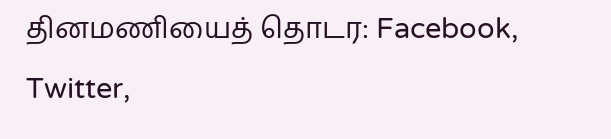தினமணியைத் தொடர: Facebook, Twitter,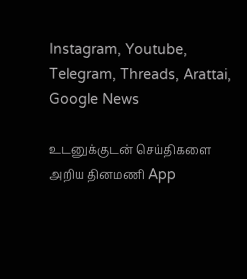Instagram, Youtube, Telegram, Threads, Arattai, Google News

உடனுக்குடன் செய்திகளை அறிய தினமணி App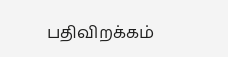பதிவிறக்கம்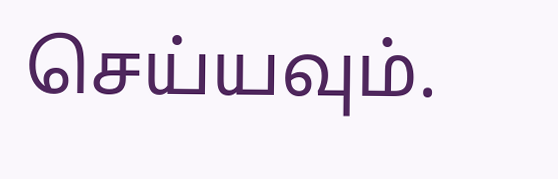செய்யவும்.